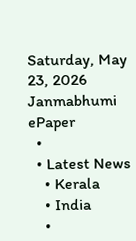Saturday, May 23, 2026
Janmabhumi
ePaper
  •
  • Latest News
    • Kerala
    • India
    •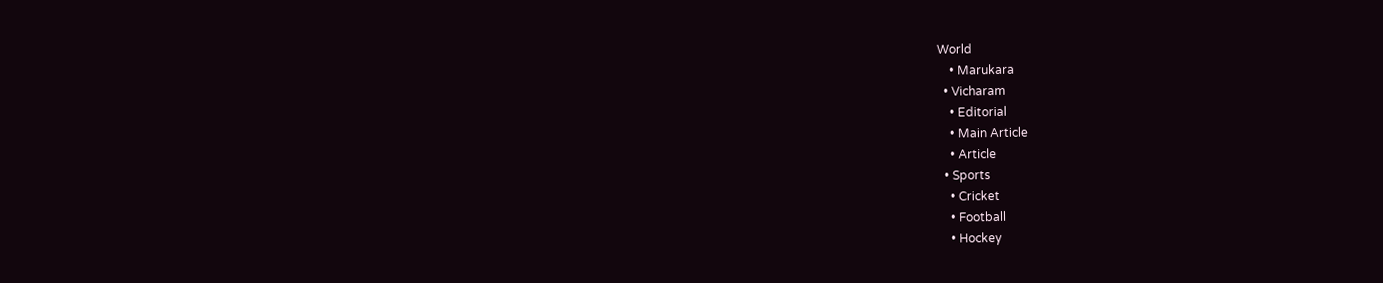World
    • Marukara
  • Vicharam
    • Editorial
    • Main Article
    • Article
  • Sports
    • Cricket
    • Football
    • Hockey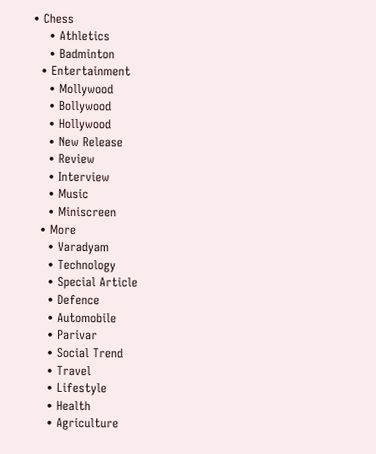• Chess
    • Athletics
    • Badminton
  • Entertainment
    • Mollywood
    • Bollywood
    • Hollywood
    • New Release
    • Review
    • Interview
    • Music
    • Miniscreen
  • More
    • Varadyam
    • Technology
    • Special Article
    • Defence
    • Automobile
    • Parivar
    • Social Trend
    • Travel
    • Lifestyle
    • Health
    • Agriculture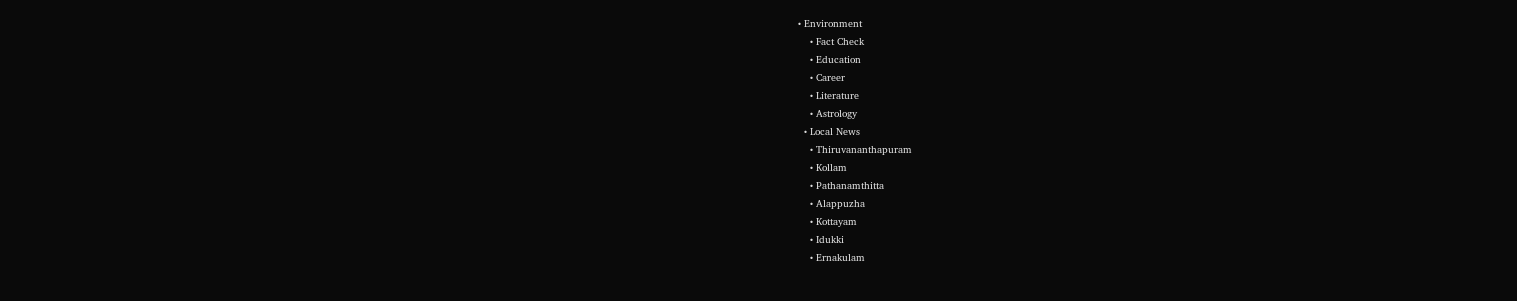• Environment
    • Fact Check
    • Education
    • Career
    • Literature
    • Astrology
  • Local News
    • Thiruvananthapuram
    • Kollam
    • Pathanamthitta
    • Alappuzha
    • Kottayam
    • Idukki
    • Ernakulam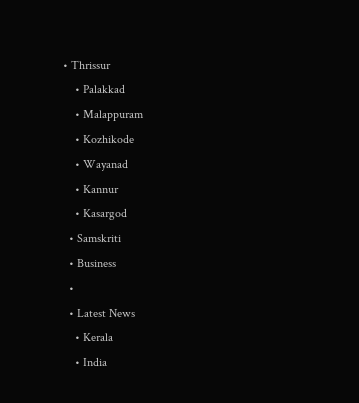• Thrissur
    • Palakkad
    • Malappuram
    • Kozhikode
    • Wayanad
    • Kannur
    • Kasargod
  • Samskriti
  • Business
  •
  • Latest News
    • Kerala
    • India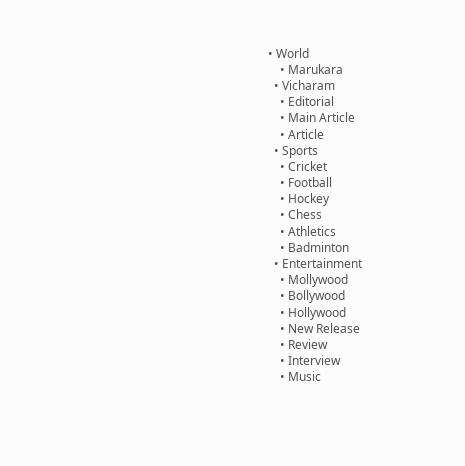• World
    • Marukara
  • Vicharam
    • Editorial
    • Main Article
    • Article
  • Sports
    • Cricket
    • Football
    • Hockey
    • Chess
    • Athletics
    • Badminton
  • Entertainment
    • Mollywood
    • Bollywood
    • Hollywood
    • New Release
    • Review
    • Interview
    • Music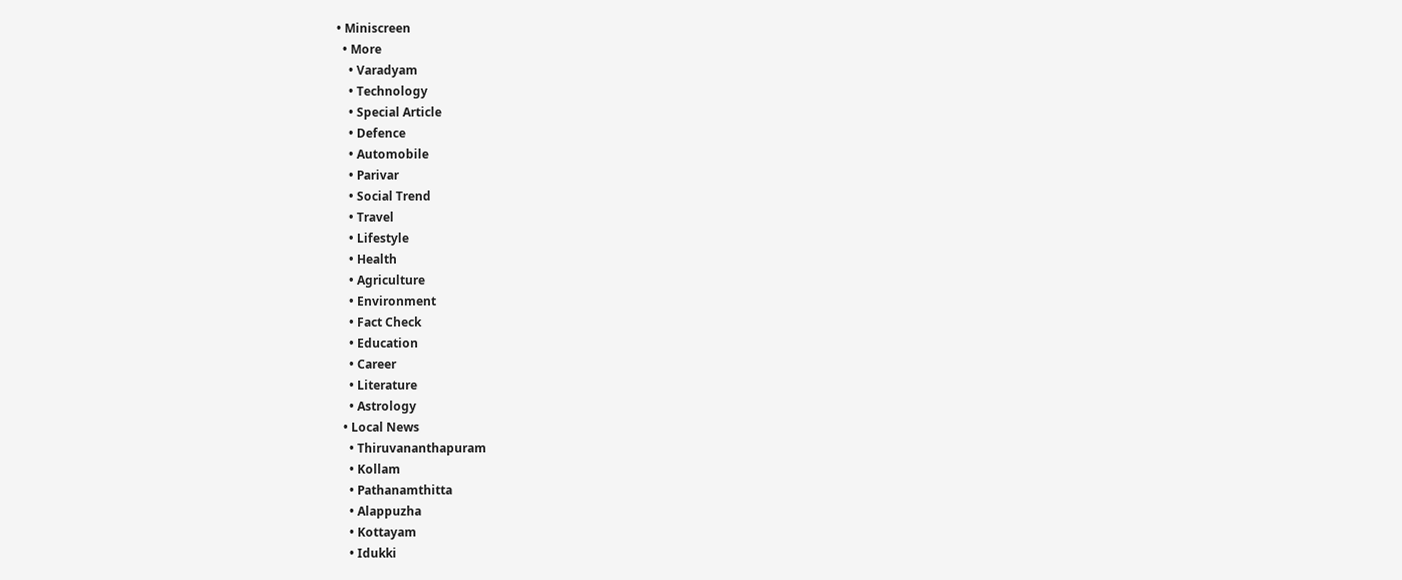• Miniscreen
  • More
    • Varadyam
    • Technology
    • Special Article
    • Defence
    • Automobile
    • Parivar
    • Social Trend
    • Travel
    • Lifestyle
    • Health
    • Agriculture
    • Environment
    • Fact Check
    • Education
    • Career
    • Literature
    • Astrology
  • Local News
    • Thiruvananthapuram
    • Kollam
    • Pathanamthitta
    • Alappuzha
    • Kottayam
    • Idukki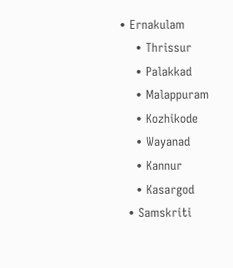• Ernakulam
    • Thrissur
    • Palakkad
    • Malappuram
    • Kozhikode
    • Wayanad
    • Kannur
    • Kasargod
  • Samskriti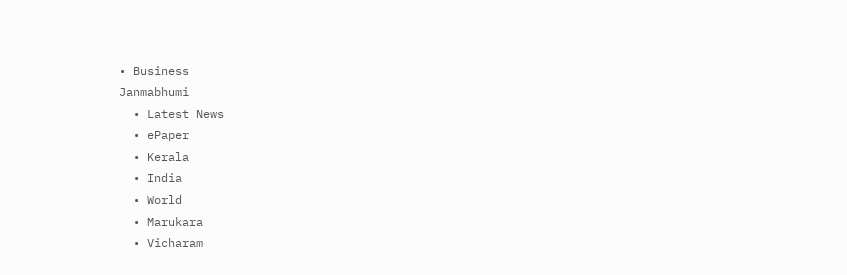• Business
Janmabhumi
  • Latest News
  • ePaper
  • Kerala
  • India
  • World
  • Marukara
  • Vicharam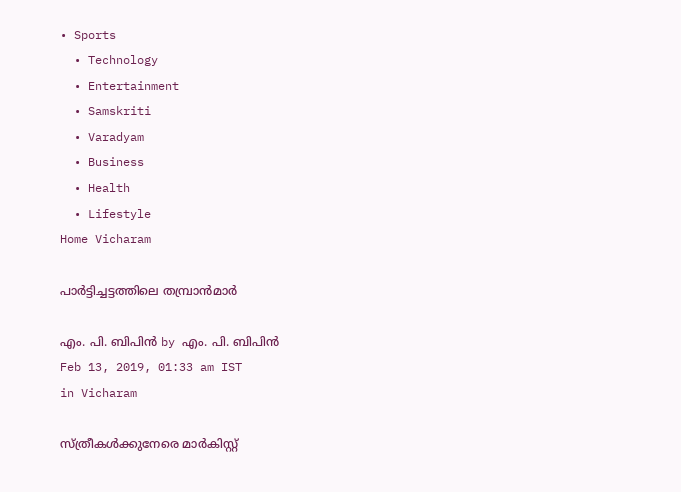• Sports
  • Technology
  • Entertainment
  • Samskriti
  • Varadyam
  • Business
  • Health
  • Lifestyle
Home Vicharam

പാര്‍ട്ടിച്ചട്ടത്തിലെ തമ്പ്രാന്‍മാര്‍

എം. പി. ബിപിന്‍ by എം. പി. ബിപിന്‍
Feb 13, 2019, 01:33 am IST
in Vicharam

സ്ത്രീകള്‍ക്കുനേരെ മാര്‍കിസ്റ്റ്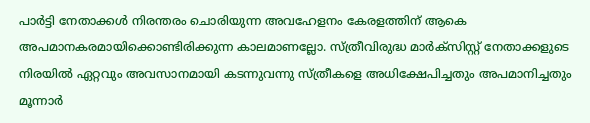പാര്‍ട്ടി നേതാക്കള്‍ നിരന്തരം ചൊരിയുന്ന അവഹേളനം കേരളത്തിന് ആകെ അപമാനകരമായിക്കൊണ്ടിരിക്കുന്ന കാലമാണല്ലോ. സ്ത്രീവിരുദ്ധ മാര്‍ക്സിസ്റ്റ് നേതാക്കളുടെ നിരയില്‍ ഏറ്റവും അവസാനമായി കടന്നുവന്നു സ്ത്രീകളെ അധിക്ഷേപിച്ചതും അപമാനിച്ചതും മൂന്നാര്‍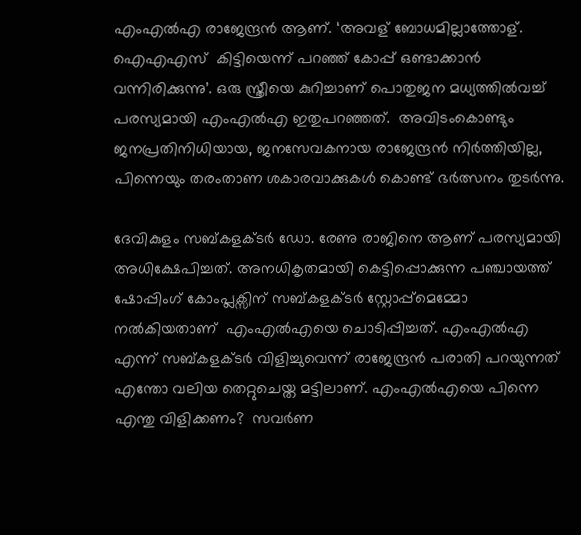എംഎല്‍എ രാജേന്ദ്രന്‍ ആണ്. ‘അവള് ബോധമില്ലാത്തോള്. ഐഎഎസ്  കിട്ടിയെന്ന് പറഞ്ഞ് കോപ്പ് ഒണ്ടാക്കാന്‍ വന്നിരിക്കുന്നു’. ഒരു സ്ത്രീയെ കുറിച്ചാണ് പൊതുജന മധ്യത്തില്‍വച്ച് പരസ്യമായി എംഎല്‍എ ഇതുപറഞ്ഞത്.  അവിടംകൊണ്ടും ജനപ്രതിനിധിയായ, ജനസേവകനായ രാജേന്ദ്രന്‍ നിര്‍ത്തിയില്ല, പിന്നെയും തരംതാണ ശകാരവാക്കുകള്‍ കൊണ്ട് ഭര്‍ത്സനം തുടര്‍ന്നു.

ദേവികുളം സബ്കളക്ടര്‍ ഡോ. രേണു രാജിനെ ആണ് പരസ്യമായി അധിക്ഷേപിച്ചത്. അനധികൃതമായി കെട്ടിപ്പൊക്കുന്ന പഞ്ചായത്ത് ഷോപ്പിംഗ് കോംപ്ലക്സിന് സബ്കളക്ടര്‍ സ്റ്റോപ്പ്‌മെമ്മോ നല്‍കിയതാണ്  എംഎല്‍എയെ ചൊടിപ്പിച്ചത്. എംഎല്‍എ എന്ന് സബ്കളക്ടര്‍ വിളിച്ചുവെന്ന് രാജേന്ദ്രന്‍ പരാതി പറയുന്നത് എന്തോ വലിയ തെറ്റുചെയ്ത മട്ടിലാണ്. എംഎല്‍എയെ പിന്നെ എന്തു വിളിക്കണം?  സവര്‍ണ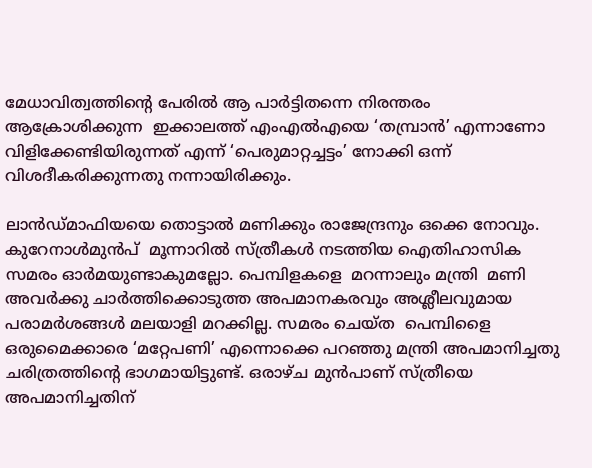മേധാവിത്വത്തിന്റെ പേരില്‍ ആ പാര്‍ട്ടിതന്നെ നിരന്തരം ആക്രോശിക്കുന്ന  ഇക്കാലത്ത് എംഎല്‍എയെ ‘തമ്പ്രാന്‍’ എന്നാണോ വിളിക്കേണ്ടിയിരുന്നത് എന്ന് ‘പെരുമാറ്റച്ചട്ടം’ നോക്കി ഒന്ന് വിശദീകരിക്കുന്നതു നന്നായിരിക്കും.

ലാന്‍ഡ്മാഫിയയെ തൊട്ടാല്‍ മണിക്കും രാജേന്ദ്രനും ഒക്കെ നോവും. കുറേനാള്‍മുന്‍പ്  മൂന്നാറില്‍ സ്ത്രീകള്‍ നടത്തിയ ഐതിഹാസിക സമരം ഓര്‍മയുണ്ടാകുമല്ലോ. പെമ്പിളകളെ  മറന്നാലും മന്ത്രി  മണി അവര്‍ക്കു ചാര്‍ത്തിക്കൊടുത്ത അപമാനകരവും അശ്ലീലവുമായ പരാമര്‍ശങ്ങള്‍ മലയാളി മറക്കില്ല. സമരം ചെയ്ത  പെമ്പിളൈ ഒരുമൈക്കാരെ ‘മറ്റേപണി’ എന്നൊക്കെ പറഞ്ഞു മന്ത്രി അപമാനിച്ചതു ചരിത്രത്തിന്റെ ഭാഗമായിട്ടുണ്ട്. ഒരാഴ്ച മുന്‍പാണ് സ്ത്രീയെ അപമാനിച്ചതിന്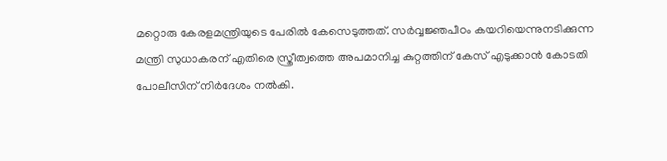മറ്റൊരു കേരളമന്ത്രിയുടെ പേരില്‍ കേസെടുത്തത്. സര്‍വ്വജ്ഞപീഠം കയറിയെന്നുനടിക്കുന്ന മന്ത്രി സുധാകരന് എതിരെ സ്ത്രീത്വത്തെ അപമാനിച്ച കുറ്റത്തിന് കേസ് എടുക്കാന്‍ കോടതി പോലീസിന് നിര്‍ദേശം നല്‍കി.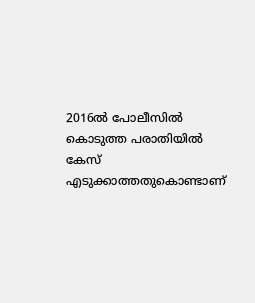2016ല്‍ പോലീസില്‍ കൊടുത്ത പരാതിയില്‍ കേസ് എടുക്കാത്തതുകൊണ്ടാണ്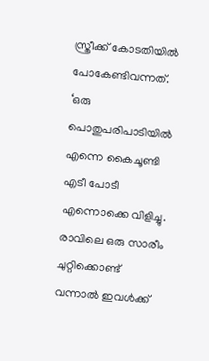സ്ത്രീക്ക് കോടതിയില്‍ പോകേണ്ടിവന്നത്. ‘ഒരു പൊതുപരിപാടിയില്‍ എന്നെ കൈചൂണ്ടി എടീ പോടീ എന്നൊക്കെ വിളിച്ചു. രാവിലെ ഒരു സാരീം ചുറ്റിക്കൊണ്ട് വന്നാല്‍ ഇവള്‍ക്ക്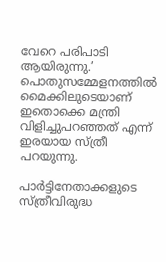വേറെ പരിപാടി ആയിരുന്നു.’ പൊതുസമ്മേളനത്തില്‍  മൈക്കിലുടെയാണ് ഇതൊക്കെ മന്ത്രി വിളിച്ചുപറഞ്ഞത് എന്ന്  ഇരയായ സ്ത്രീ പറയുന്നു.

പാര്‍ട്ടിനേതാക്കളുടെ സ്ത്രീവിരുദ്ധ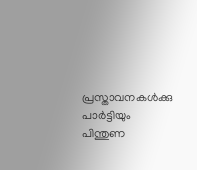പ്രസ്താവനകള്‍ക്കു പാര്‍ട്ടിയും പിന്തുണ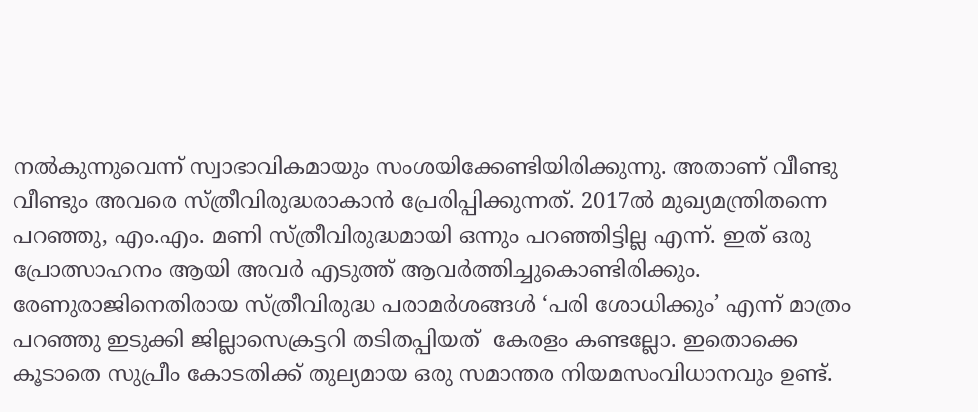നല്‍കുന്നുവെന്ന് സ്വാഭാവികമായും സംശയിക്കേണ്ടിയിരിക്കുന്നു. അതാണ് വീണ്ടു വീണ്ടും അവരെ സ്ത്രീവിരുദ്ധരാകാന്‍ പ്രേരിപ്പിക്കുന്നത്. 2017ല്‍ മുഖ്യമന്ത്രിതന്നെ പറഞ്ഞു, എം.എം. മണി സ്ത്രീവിരുദ്ധമായി ഒന്നും പറഞ്ഞിട്ടില്ല എന്ന്. ഇത് ഒരു പ്രോത്സാഹനം ആയി അവര്‍ എടുത്ത് ആവര്‍ത്തിച്ചുകൊണ്ടിരിക്കും. രേണുരാജിനെതിരായ സ്ത്രീവിരുദ്ധ പരാമര്‍ശങ്ങള്‍ ‘പരി ശോധിക്കും’ എന്ന് മാത്രം പറഞ്ഞു ഇടുക്കി ജില്ലാസെക്രട്ടറി തടിതപ്പിയത്  കേരളം കണ്ടല്ലോ. ഇതൊക്കെ കൂടാതെ സുപ്രീം കോടതിക്ക് തുല്യമായ ഒരു സമാന്തര നിയമസംവിധാനവും ഉണ്ട്.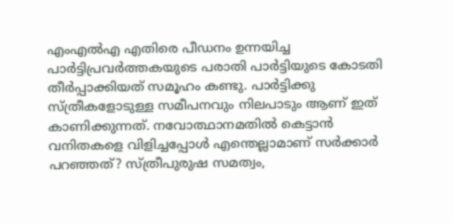എംഎല്‍എ എതിരെ പീഡനം ഉന്നയിച്ച പാര്‍ട്ടിപ്രവര്‍ത്തകയുടെ പരാതി പാര്‍ട്ടിയുടെ കോടതി  തീര്‍പ്പാക്കിയത് സമൂഹം കണ്ടു. പാര്‍ട്ടിക്കു സ്ത്രീകളോടുള്ള സമീപനവും നിലപാടും ആണ് ഇത് കാണിക്കുന്നത്. നവോത്ഥാനമതില്‍ കെട്ടാന്‍ വനിതകളെ വിളിച്ചപ്പോള്‍ എന്തെല്ലാമാണ് സര്‍ക്കാര്‍ പറഞ്ഞത്? സ്ത്രീപുരുഷ സമത്വം,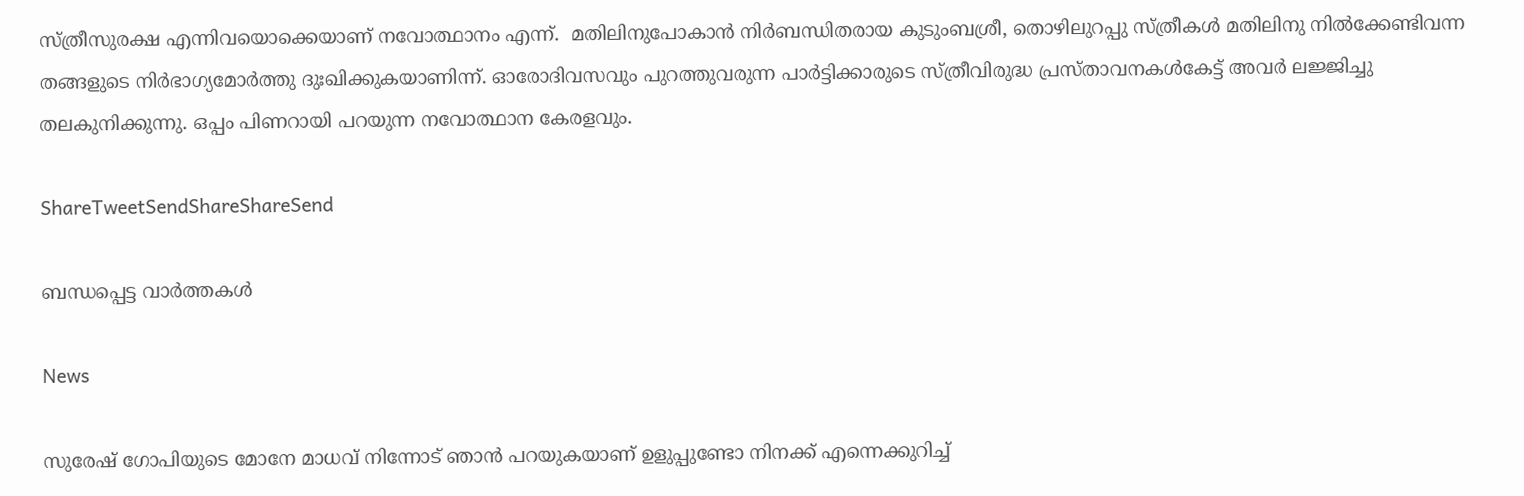സ്ത്രീസുരക്ഷ എന്നിവയൊക്കെയാണ് നവോത്ഥാനം എന്ന്.  മതിലിനുപോകാന്‍ നിര്‍ബന്ധിതരായ കുടുംബശ്രീ, തൊഴിലുറപ്പു സ്ത്രീകള്‍ മതിലിനു നില്‍ക്കേണ്ടിവന്ന തങ്ങളുടെ നിര്‍ഭാഗ്യമോര്‍ത്തു ദുഃഖിക്കുകയാണിന്ന്. ഓരോദിവസവും പുറത്തുവരുന്ന പാര്‍ട്ടിക്കാരുടെ സ്ത്രീവിരുദ്ധ പ്രസ്താവനകള്‍കേട്ട് അവര്‍ ലജ്ജിച്ചു തലകുനിക്കുന്നു. ഒപ്പം പിണറായി പറയുന്ന നവോത്ഥാന കേരളവും.

ShareTweetSendShareShareSend

ബന്ധപ്പെട്ട വാര്‍ത്തകള്‍

News

സുരേഷ് ഗോപിയുടെ മോനേ മാധവ് നിന്നോട് ഞാൻ പറയുകയാണ് ഉളുപ്പുണ്ടോ നിനക്ക് എന്നെക്കുറിച്ച്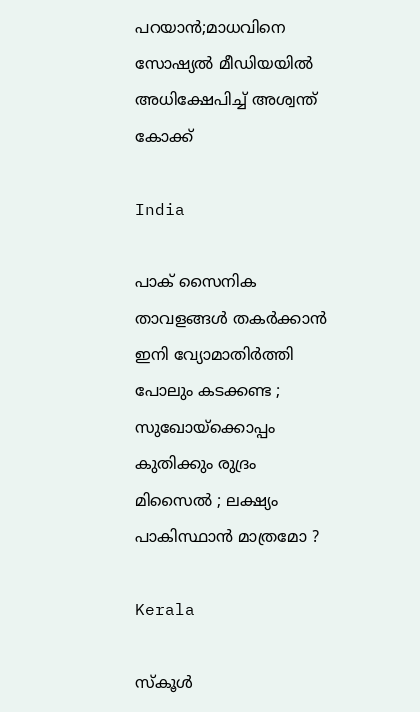പറയാൻ;മാധവിനെ സോഷ്യൽ മീഡിയയിൽ അധിക്ഷേപിച്ച് അശ്വന്ത് കോക്ക്

India

പാക് സൈനിക താവളങ്ങൾ തകർക്കാൻ ഇനി വ്യോമാതിർത്തി പോലും കടക്കണ്ട ; സുഖോയ്‌ക്കൊപ്പം കുതിക്കും രുദ്രം മിസൈൽ ; ലക്ഷ്യം പാകിസ്ഥാൻ മാത്രമോ ?

Kerala

സ്‌കൂള്‍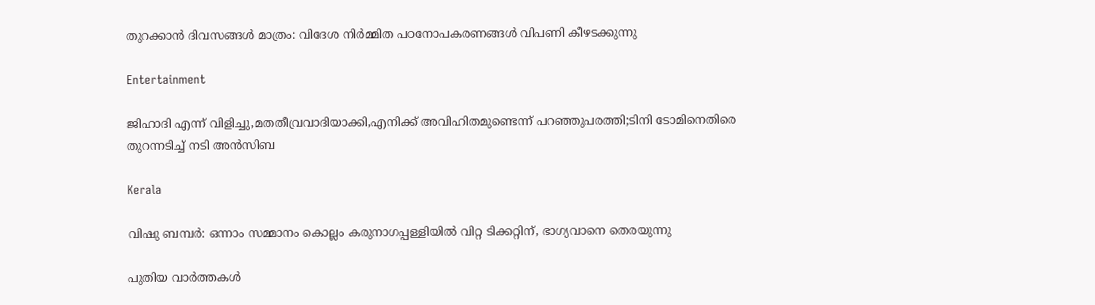തുറക്കാന്‍ ദിവസങ്ങള്‍ മാത്രം: വിദേശ നിര്‍മ്മിത പഠനോപകരണങ്ങള്‍ വിപണി കീഴടക്കുന്നു

Entertainment

ജിഹാദി എന്ന് വിളിച്ചു,മതതീവ്രവാദിയാക്കി,എനിക്ക് അവിഹിതമുണ്ടെന്ന് പറഞ്ഞുപരത്തി;ടിനി ടോമിനെതിരെ തുറന്നടിച്ച് നടി അൻസിബ

Kerala

വിഷു ബമ്പർ: ഒന്നാം സമ്മാനം കൊല്ലം കരുനാഗപ്പള്ളിയിൽ വിറ്റ ടിക്കറ്റിന്, ഭാഗ്യവാനെ തെരയുന്നു

പുതിയ വാര്‍ത്തകള്‍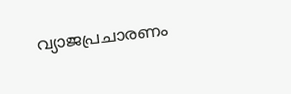വ്യാജപ്രചാരണം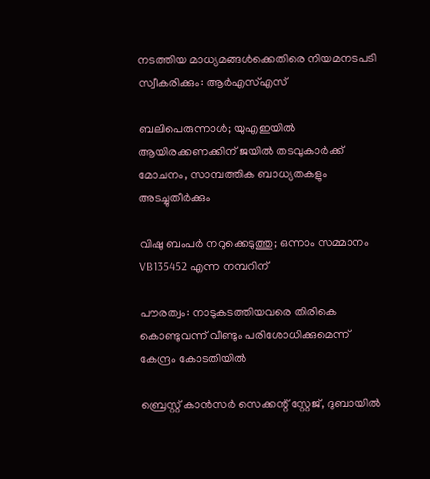നടത്തിയ മാധ്യമങ്ങള്‍ക്കെതിരെ നിയമനടപടി സ്വീകരിക്കും: ആര്‍എസ്എസ്

ബലിപെരുന്നാൾ; യുഎഇയിൽ ആയിരക്കണക്കിന് ജയിൽ തടവുകാർക്ക് മോചനം, സാമ്പത്തിക ബാധ്യതകളും അടച്ചുതീർക്കും

വിഷു ബംപര്‍ നറുക്കെടുത്തു; ഒന്നാം സമ്മാനം VB135452 എന്ന നമ്പറിന്

പൗരത്വം: നാടുകടത്തിയവരെ തിരികെ കൊണ്ടുവന്ന് വീണ്ടും പരിശോധിക്കുമെന്ന് കേന്ദ്രം കോടതിയിൽ

ബ്രെസ്റ്റ് കാൻസർ സെക്കന്റ് സ്റ്റേജ്, ദുബായിൽ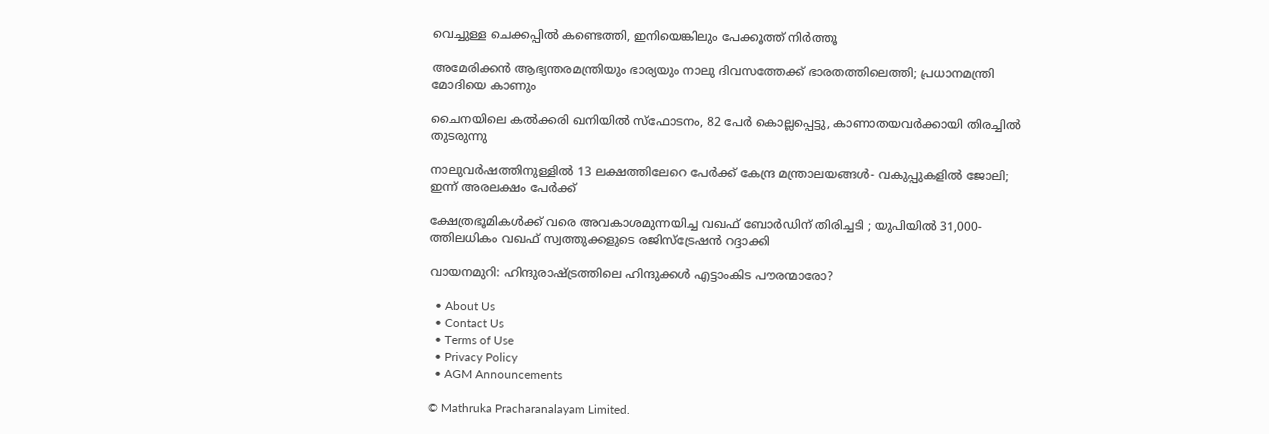വെച്ചുള്ള ചെക്കപ്പിൽ കണ്ടെത്തി, ഇനിയെങ്കിലും പേക്കൂത്ത് നിർത്തൂ

അമേരിക്കൻ ആഭ്യന്തരമന്ത്രിയും ഭാര്യയും നാലു ദിവസത്തേക്ക് ഭാരതത്തിലെത്തി; പ്രധാനമന്ത്രി മോദിയെ കാണും

ചൈനയിലെ കൽക്കരി ഖനിയിൽ സ്‌ഫോടനം, 82 പേർ കൊല്ലപ്പെട്ടു, കാണാതയവർക്കായി തിരച്ചിൽ തുടരുന്നു

നാലുവർഷത്തിനുള്ളിൽ 13 ലക്ഷത്തിലേറെ പേർക്ക് കേന്ദ്ര മന്ത്രാലയങ്ങൾ- വകുപ്പുകളിൽ ജോലി; ഇന്ന് അരലക്ഷം പേർക്ക്

ക്ഷേത്രഭൂമികൾക്ക് വരെ അവകാശമുന്നയിച്ച വഖഫ് ബോർഡിന് തിരിച്ചടി ; യുപിയിൽ 31,000-ത്തിലധികം വഖഫ് സ്വത്തുക്കളുടെ രജിസ്ട്രേഷൻ റദ്ദാക്കി

വായനമുറി: ഹിന്ദുരാഷ്‌ട്രത്തിലെ ഹിന്ദുക്കൾ എട്ടാംകിട പൗരന്മാരോ?

  • About Us
  • Contact Us
  • Terms of Use
  • Privacy Policy
  • AGM Announcements

© Mathruka Pracharanalayam Limited.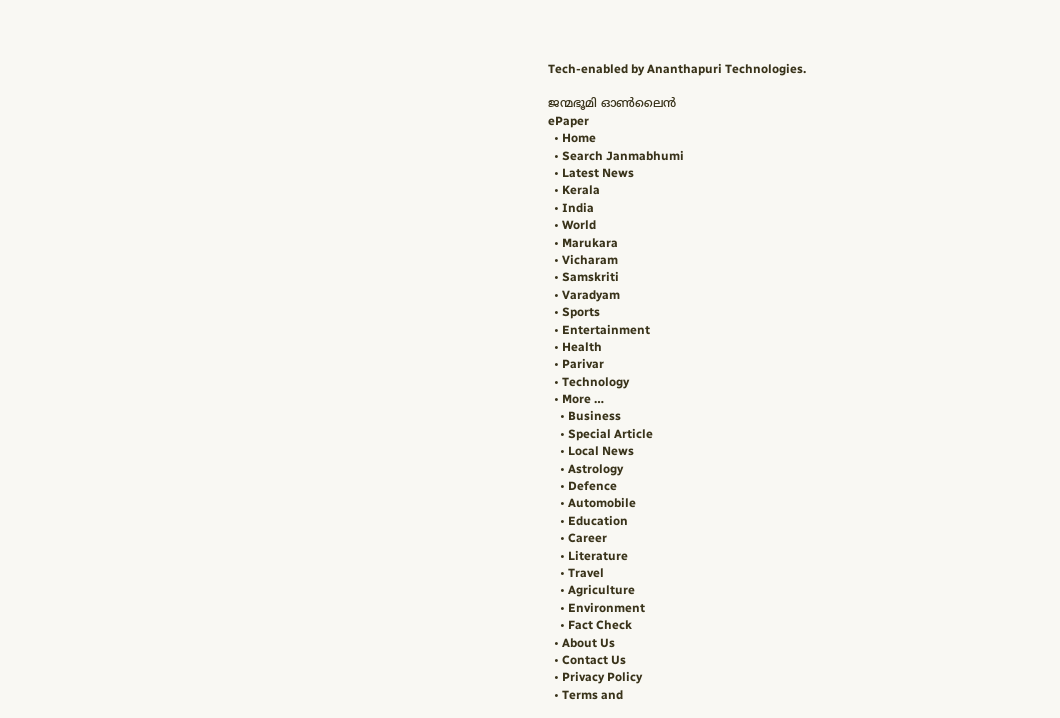Tech-enabled by Ananthapuri Technologies.

ജന്മഭൂമി ഓണ്‍ലൈന്‍
ePaper
  • Home
  • Search Janmabhumi
  • Latest News
  • Kerala
  • India
  • World
  • Marukara
  • Vicharam
  • Samskriti
  • Varadyam
  • Sports
  • Entertainment
  • Health
  • Parivar
  • Technology
  • More …
    • Business
    • Special Article
    • Local News
    • Astrology
    • Defence
    • Automobile
    • Education
    • Career
    • Literature
    • Travel
    • Agriculture
    • Environment
    • Fact Check
  • About Us
  • Contact Us
  • Privacy Policy
  • Terms and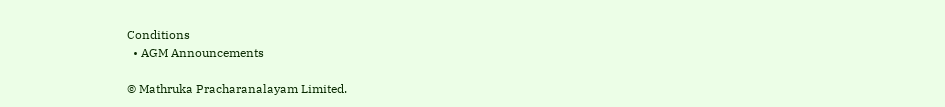Conditions
  • AGM Announcements

© Mathruka Pracharanalayam Limited.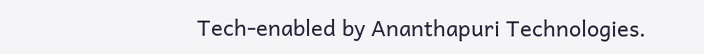Tech-enabled by Ananthapuri Technologies.